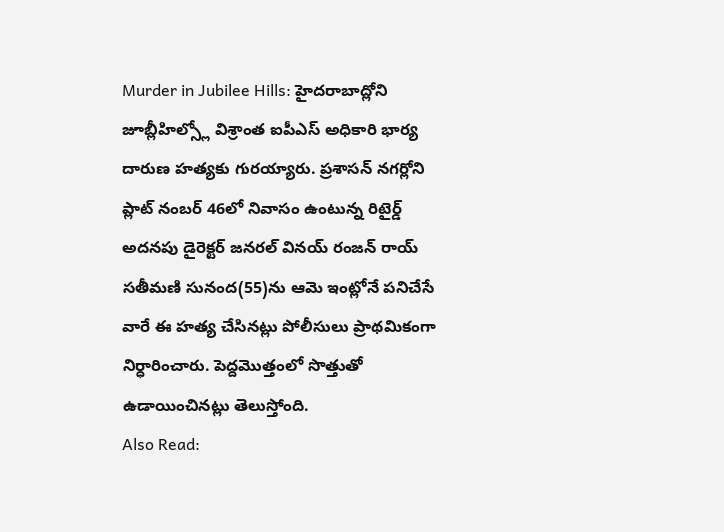Murder in Jubilee Hills: హైదరాబాద్లోని జూబ్లీహిల్స్లో విశ్రాంత ఐపీఎస్ అధికారి భార్య దారుణ హత్యకు గురయ్యారు. ప్రశాసన్ నగర్లోని ప్లాట్ నంబర్ 46లో నివాసం ఉంటున్న రిటైర్డ్ అదనపు డైరెక్టర్ జనరల్ వినయ్ రంజన్ రాయ్ సతీమణి సునంద(55)ను ఆమె ఇంట్లోనే పనిచేసే వారే ఈ హత్య చేసినట్లు పోలీసులు ప్రాథమికంగా నిర్ధారించారు. పెద్దమొత్తంలో సొత్తుతో ఉడాయించినట్లు తెలుస్తోంది.
Also Read: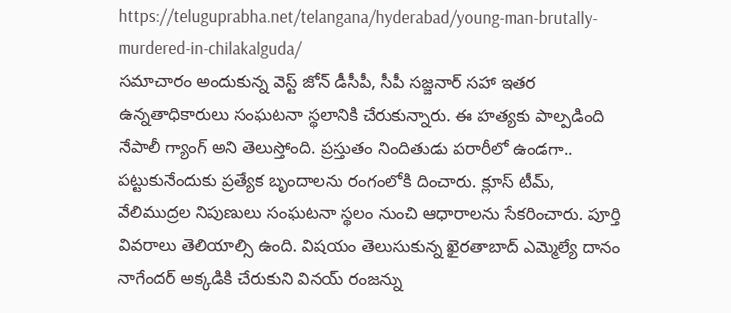https://teluguprabha.net/telangana/hyderabad/young-man-brutally-murdered-in-chilakalguda/
సమాచారం అందుకున్న వెస్ట్ జోన్ డీసీపీ, సీపీ సజ్జనార్ సహా ఇతర ఉన్నతాధికారులు సంఘటనా స్థలానికి చేరుకున్నారు. ఈ హత్యకు పాల్పడింది నేపాలీ గ్యాంగ్ అని తెలుస్తోంది. ప్రస్తుతం నిందితుడు పరారీలో ఉండగా.. పట్టుకునేందుకు ప్రత్యేక బృందాలను రంగంలోకి దించారు. క్లూస్ టీమ్, వేలిముద్రల నిపుణులు సంఘటనా స్థలం నుంచి ఆధారాలను సేకరించారు. పూర్తి వివరాలు తెలియాల్సి ఉంది. విషయం తెలుసుకున్న ఖైరతాబాద్ ఎమ్మెల్యే దానం నాగేందర్ అక్కడికి చేరుకుని వినయ్ రంజన్ను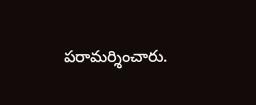పరామర్శించారు.